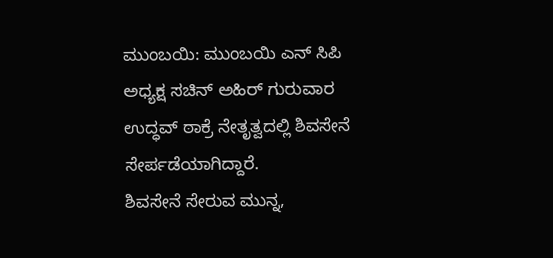ಮುಂಬಯಿ: ಮುಂಬಯಿ ಎನ್ ಸಿಪಿ ಅಧ್ಯಕ್ಷ ಸಚಿನ್ ಅಹಿರ್ ಗುರುವಾರ ಉದ್ಧವ್ ಠಾಕ್ರೆ ನೇತೃತ್ವದಲ್ಲಿ ಶಿವಸೇನೆ ಸೇರ್ಪಡೆಯಾಗಿದ್ದಾರೆ.
ಶಿವಸೇನೆ ಸೇರುವ ಮುನ್ನ,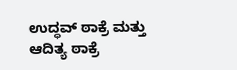ಉದ್ಧವ್ ಠಾಕ್ರೆ ಮತ್ತು ಆದಿತ್ಯ ಠಾಕ್ರೆ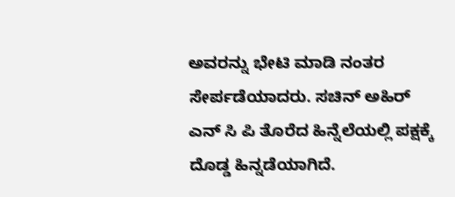ಅವರನ್ನು ಭೇಟಿ ಮಾಡಿ ನಂತರ ಸೇರ್ಪಡೆಯಾದರು. ಸಚಿನ್ ಅಹಿರ್ ಎನ್ ಸಿ ಪಿ ತೊರೆದ ಹಿನ್ನೆಲೆಯಲ್ಲಿ ಪಕ್ಷಕ್ಕೆ ದೊಡ್ಡ ಹಿನ್ನಡೆಯಾಗಿದೆ.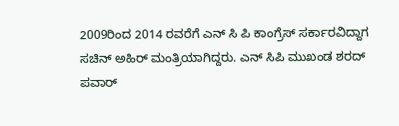2009ರಿಂದ 2014 ರವರೆಗೆ ಎನ್ ಸಿ ಪಿ ಕಾಂಗ್ರೆಸ್ ಸರ್ಕಾರವಿದ್ದಾಗ ಸಚಿನ್ ಅಹಿರ್ ಮಂತ್ರಿಯಾಗಿದ್ದರು. ಎನ್ ಸಿಪಿ ಮುಖಂಡ ಶರದ್ ಪವಾರ್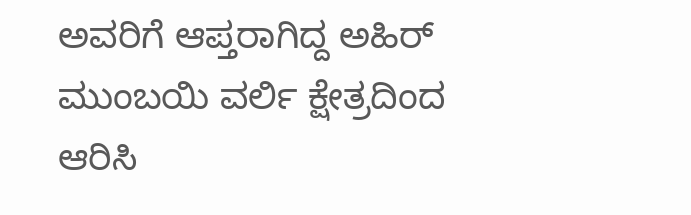ಅವರಿಗೆ ಆಪ್ತರಾಗಿದ್ದ ಅಹಿರ್ ಮುಂಬಯಿ ವರ್ಲಿ ಕ್ಷೇತ್ರದಿಂದ ಆರಿಸಿ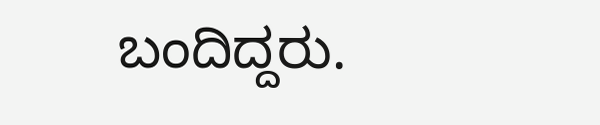ಬಂದಿದ್ದರು.